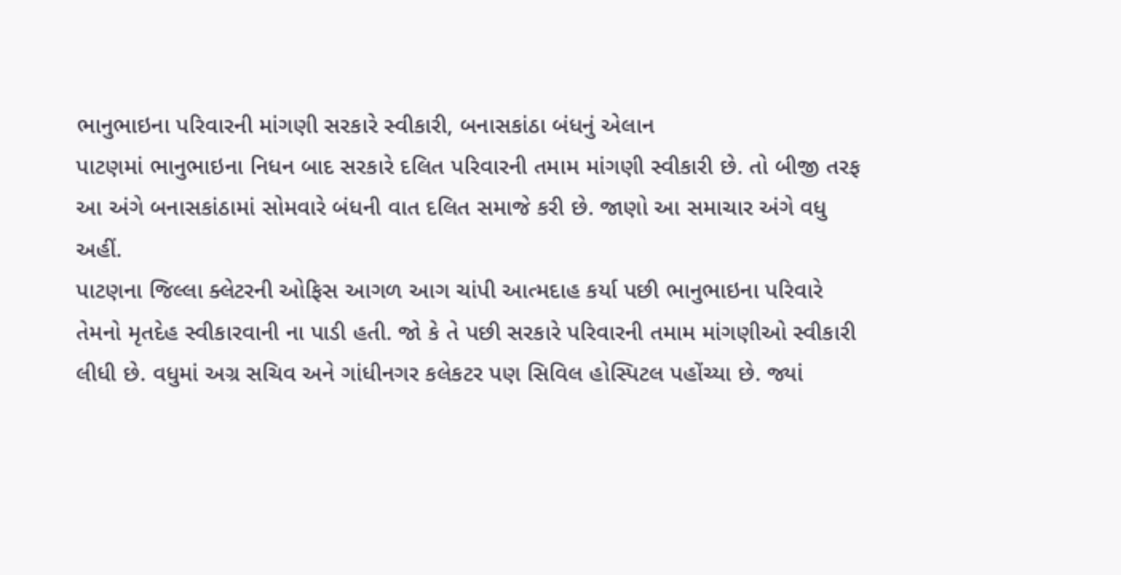ભાનુભાઇના પરિવારની માંગણી સરકારે સ્વીકારી, બનાસકાંઠા બંધનું એલાન
પાટણમાં ભાનુભાઇના નિધન બાદ સરકારે દલિત પરિવારની તમામ માંગણી સ્વીકારી છે. તો બીજી તરફ આ અંગે બનાસકાંઠામાં સોમવારે બંધની વાત દલિત સમાજે કરી છે. જાણો આ સમાચાર અંગે વધુ અહીં.
પાટણના જિલ્લા ક્લેટરની ઓફિસ આગળ આગ ચાંપી આત્મદાહ કર્યા પછી ભાનુભાઇના પરિવારે તેમનો મૃતદેહ સ્વીકારવાની ના પાડી હતી. જો કે તે પછી સરકારે પરિવારની તમામ માંગણીઓ સ્વીકારી લીધી છે. વધુમાં અગ્ર સચિવ અને ગાંધીનગર કલેકટર પણ સિવિલ હોસ્પિટલ પહોંચ્યા છે. જ્યાં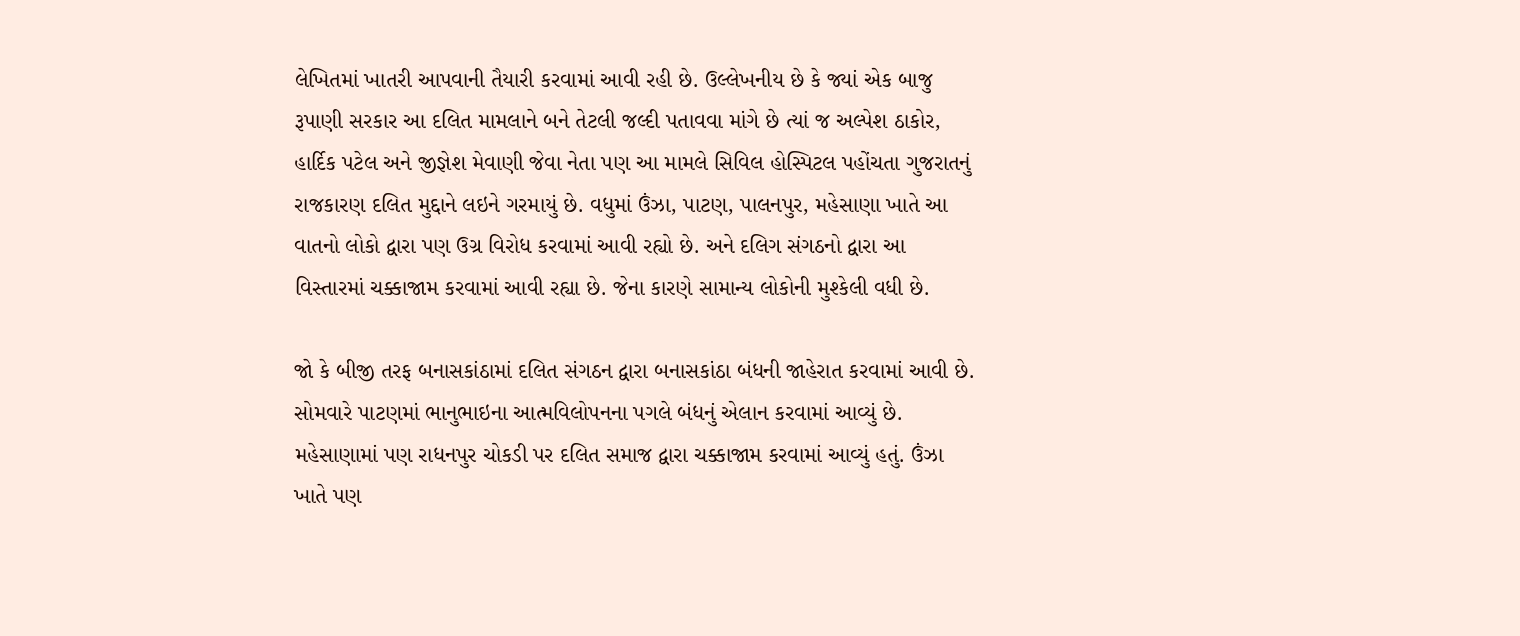લેખિતમાં ખાતરી આપવાની તૈયારી કરવામાં આવી રહી છે. ઉલ્લેખનીય છે કે જ્યાં એક બાજુ રૂપાણી સરકાર આ દલિત મામલાને બને તેટલી જલ્દી પતાવવા માંગે છે ત્યાં જ અલ્પેશ ઠાકોર, હાર્દિક પટેલ અને જીજ્ઞેશ મેવાણી જેવા નેતા પણ આ મામલે સિવિલ હોસ્પિટલ પહોંચતા ગુજરાતનું રાજકારણ દલિત મુદ્દાને લઇને ગરમાયું છે. વધુમાં ઉંઝા, પાટણ, પાલનપુર, મહેસાણા ખાતે આ વાતનો લોકો દ્વારા પણ ઉગ્ર વિરોધ કરવામાં આવી રહ્યો છે. અને દલિગ સંગઠનો દ્વારા આ વિસ્તારમાં ચક્કાજામ કરવામાં આવી રહ્યા છે. જેના કારણે સામાન્ય લોકોની મુશ્કેલી વધી છે.

જો કે બીજી તરફ બનાસકાંઠામાં દલિત સંગઠન દ્વારા બનાસકાંઠા બંધની જાહેરાત કરવામાં આવી છે. સોમવારે પાટણમાં ભાનુભાઇના આત્મવિલોપનના પગલે બંધનું એલાન કરવામાં આવ્યું છે. મહેસાણામાં પણ રાધનપુર ચોકડી પર દલિત સમાજ દ્વારા ચક્કાજામ કરવામાં આવ્યું હતું. ઉંઝા ખાતે પણ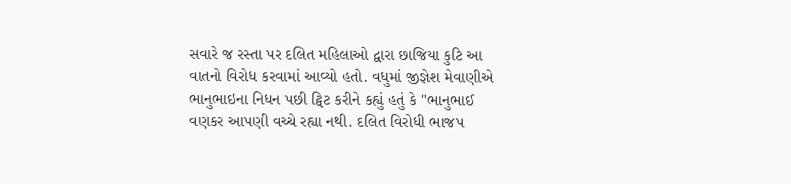સવારે જ રસ્તા પર દલિત મહિલાઓ દ્વારા છાજિયા કુટિ આ વાતનો વિરોધ કરવામાં આવ્યો હતો. વધુમાં જીજ્ઞેશ મેવાણીએ ભાનુભાઇના નિધન પછી ટ્વિટ કરીને કહ્યું હતું કે "ભાનુભાઈ વણકર આપણી વચ્ચે રહ્યા નથી. દલિત વિરોધી ભાજપ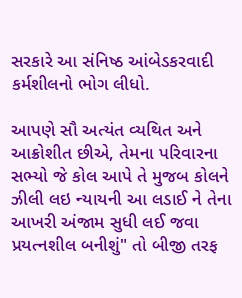સરકારે આ સંનિષ્ઠ આંબેડકરવાદી કર્મશીલનો ભોગ લીધો.

આપણે સૌ અત્યંત વ્યથિત અને આક્રોશીત છીએ, તેમના પરિવારના સભ્યો જે કોલ આપે તે મુજબ કોલને ઝીલી લઇ ન્યાયની આ લડાઈ ને તેના આખરી અંજામ સુધી લઈ જવા પ્રયત્નશીલ બનીશું" તો બીજી તરફ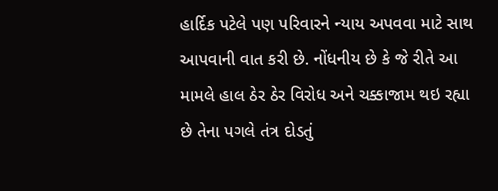હાર્દિક પટેલે પણ પરિવારને ન્યાય અપવવા માટે સાથ આપવાની વાત કરી છે. નોંધનીય છે કે જે રીતે આ મામલે હાલ ઠેર ઠેર વિરોધ અને ચક્કાજામ થઇ રહ્યા છે તેના પગલે તંત્ર દોડતું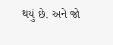થયું છે. અને જો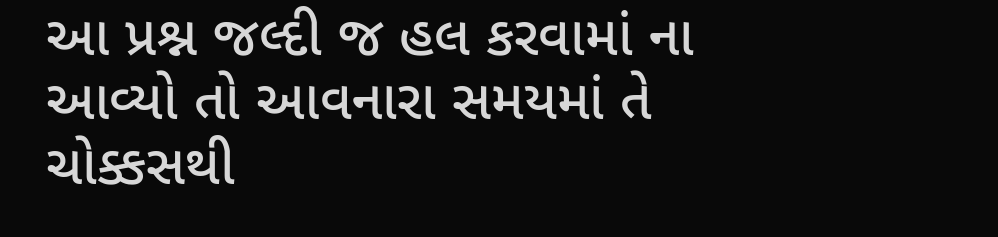આ પ્રશ્ન જલ્દી જ હલ કરવામાં ના આવ્યો તો આવનારા સમયમાં તે ચોક્કસથી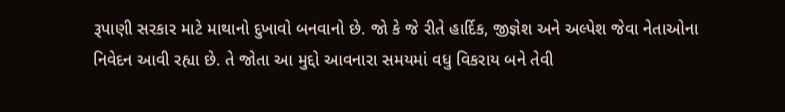રૂપાણી સરકાર માટે માથાનો દુખાવો બનવાનો છે. જો કે જે રીતે હાર્દિક, જીજ્ઞેશ અને અલ્પેશ જેવા નેતાઓના નિવેદન આવી રહ્યા છે. તે જોતા આ મુદ્દો આવનારા સમયમાં વધુ વિકરાય બને તેવી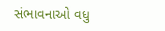સંભાવનાઓ વધુ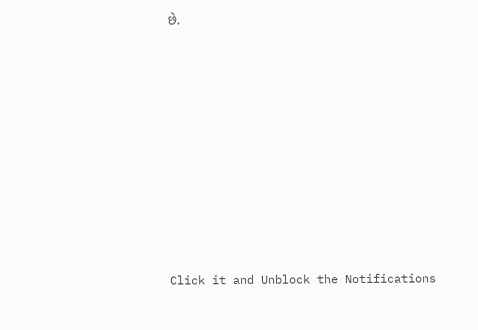છે.












Click it and Unblock the Notifications